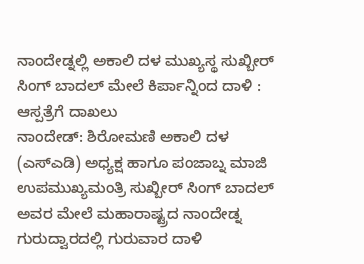ನಾಂದೇಡ್ನಲ್ಲಿ ಅಕಾಲಿ ದಳ ಮುಖ್ಯಸ್ಥ ಸುಖ್ಬೀರ್ ಸಿಂಗ್ ಬಾದಲ್ ಮೇಲೆ ಕಿರ್ಪಾನ್ನಿಂದ ದಾಳಿ : ಆಸ್ಪತ್ರೆಗೆ ದಾಖಲು
ನಾಂದೇಡ್: ಶಿರೋಮಣಿ ಅಕಾಲಿ ದಳ (ಎಸ್ಎಡಿ) ಅಧ್ಯಕ್ಷ ಹಾಗೂ ಪಂಜಾಬ್ನ ಮಾಜಿ ಉಪಮುಖ್ಯಮಂತ್ರಿ ಸುಖ್ಬೀರ್ ಸಿಂಗ್ ಬಾದಲ್ ಅವರ ಮೇಲೆ ಮಹಾರಾಷ್ಟ್ರದ ನಾಂದೇಡ್ನ ಗುರುದ್ವಾರದಲ್ಲಿ ಗುರುವಾರ ದಾಳಿ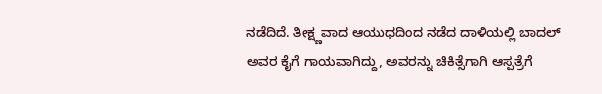ನಡೆದಿದೆ. ತೀಕ್ಷ್ಣವಾದ ಆಯುಧದಿಂದ ನಡೆದ ದಾಳಿಯಲ್ಲಿ ಬಾದಲ್ ಅವರ ಕೈಗೆ ಗಾಯವಾಗಿದ್ದು, ಅವರನ್ನು ಚಿಕಿತ್ಸೆಗಾಗಿ ಆಸ್ಪತ್ರೆಗೆ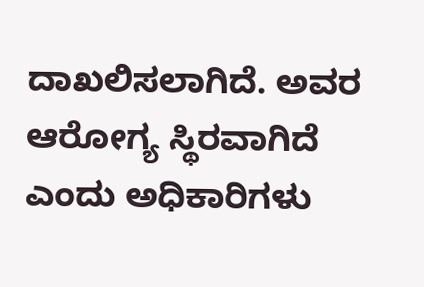ದಾಖಲಿಸಲಾಗಿದೆ. ಅವರ ಆರೋಗ್ಯ ಸ್ಥಿರವಾಗಿದೆ ಎಂದು ಅಧಿಕಾರಿಗಳು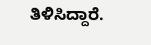ತಿಳಿಸಿದ್ದಾರೆ.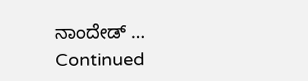ನಾಂದೇಡ್ … Continued